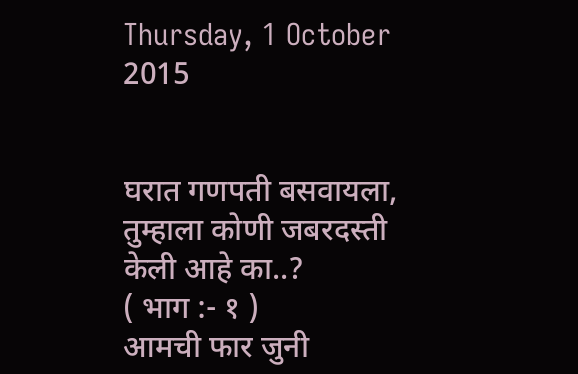Thursday, 1 October 2015


घरात गणपती बसवायला, तुम्हाला कोणी जबरदस्ती केली आहे का..?
( भाग :- १ )
आमची फार जुनी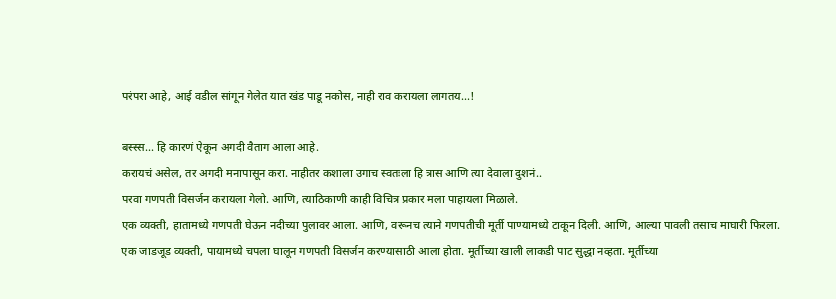परंपरा आहे, आई वडील सांगून गेलेत यात खंड पाडू नकोस, नाही राव करायला लागतय...!

बस्स्स... हि कारणं ऐकून अगदी वैताग आला आहे.
करायचं असेल, तर अगदी मनापासून करा. नाहीतर कशाला उगाच स्वतःला हि त्रास आणि त्या देवाला दुशनं..
परवा गणपती विसर्जन करायला गेलो. आणि, त्याठिकाणी काही विचित्र प्रकार मला पाहायला मिळाले.
एक व्यक्ती, हातामध्ये गणपती घेऊन नदीच्या पुलावर आला. आणि, वरूनच त्याने गणपतीची मूर्ती पाण्यामध्ये टाकून दिली. आणि, आल्या पावली तसाच माघारी फिरला.
एक जाडजूड व्यक्ती, पायामध्ये चपला घालून गणपती विसर्जन करण्यासाठी आला होता. मूर्तीच्या खाली लाकडी पाट सुद्धा नव्हता. मूर्तीच्या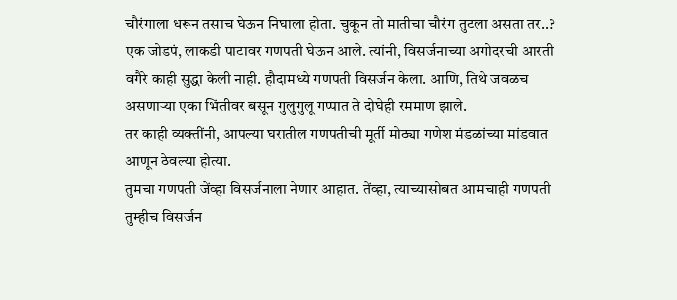चौरंगाला धरून तसाच घेऊन निघाला होता. चुकून तो मातीचा चौरंग तुटला असता तर..?
एक जोडपं, लाकडी पाटावर गणपती घेऊन आले. त्यांनी, विसर्जनाच्या अगोदरची आरती वगैरे काही सुद्धा केली नाही. हौदामध्ये गणपती विसर्जन केला. आणि, तिथे जवळच असणाऱ्या एका भिंतीवर बसून गुलुगुलू गप्पात ते दोघेही रममाण झाले.
तर काही व्यक्तींनी, आपल्या घरातील गणपतीची मूर्ती मोठ्या गणेश मंडळांच्या मांडवात आणून ठेवल्या होत्या.
तुमचा गणपती जेंव्हा विसर्जनाला नेणार आहात. तेंव्हा, त्याच्यासोबत आमचाही गणपती तुम्हीच विसर्जन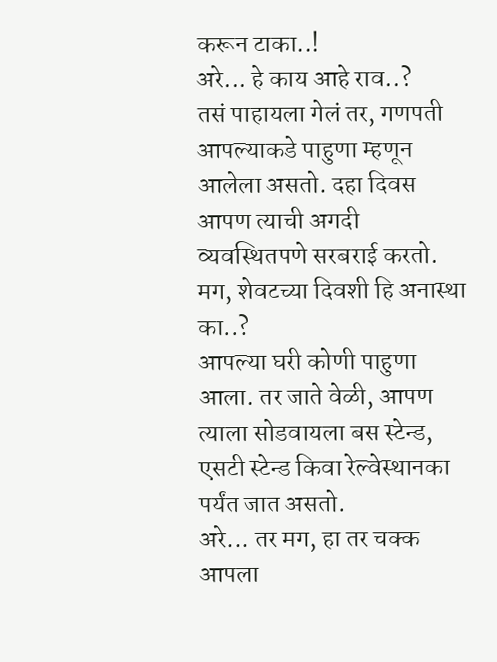करून टाका..!
अरे... हे काय आहे राव..?
तसं पाहायला गेलं तर, गणपती आपल्याकडे पाहुणा म्हणून आलेला असतो. दहा दिवस आपण त्याची अगदी व्यवस्थितपणे सरबराई करतो.
मग, शेवटच्या दिवशी हि अनास्था का..?
आपल्या घरी कोणी पाहुणा आला. तर जाते वेळी, आपण त्याला सोडवायला बस स्टेन्ड, एसटी स्टेन्ड किवा रेल्वेस्थानका पर्यंत जात असतो.
अरे... तर मग, हा तर चक्क आपला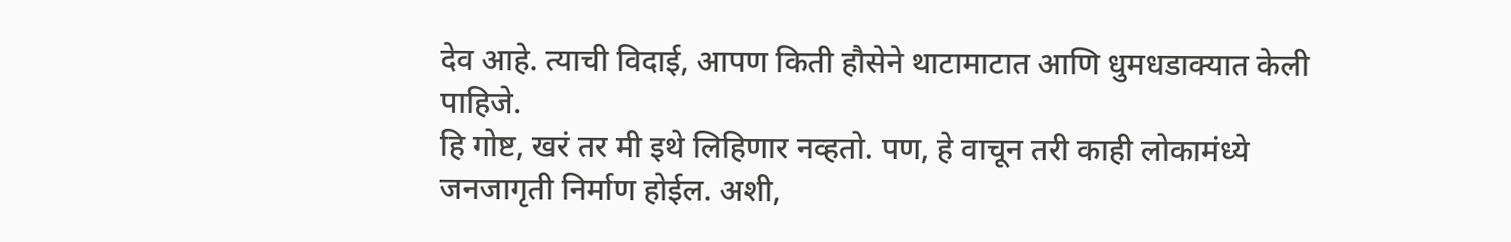देव आहे. त्याची विदाई, आपण किती हौसेने थाटामाटात आणि धुमधडाक्यात केली पाहिजे.
हि गोष्ट, खरं तर मी इथे लिहिणार नव्हतो. पण, हे वाचून तरी काही लोकामंध्ये जनजागृती निर्माण होईल. अशी,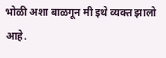भोळी अशा बाळगून मी इथे व्यक्त झालो आहे.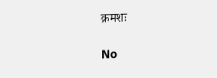क्रमशः

No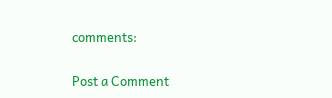comments:

Post a Comment